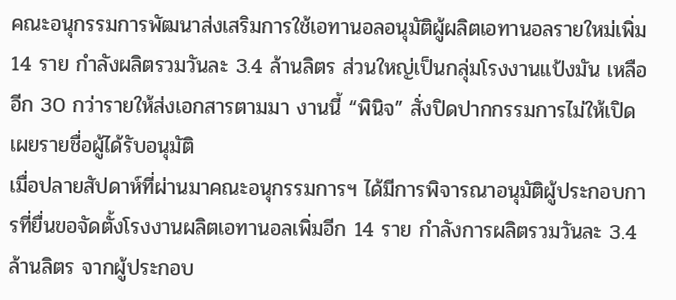คณะอนุกรรมการพัฒนาส่งเสริมการใช้เอทานอลอนุมัติผู้ผลิตเอทานอลรายใหม่เพิ่ม 14 ราย กำลังผลิตรวมวันละ 3.4 ล้านลิตร ส่วนใหญ่เป็นกลุ่มโรงงานแป้งมัน เหลืออีก 30 กว่ารายให้ส่งเอกสารตามมา งานนี้ “พินิจ” สั่งปิดปากกรรมการไม่ให้เปิดเผยรายชื่อผู้ได้รับอนุมัติ
เมื่อปลายสัปดาห์ที่ผ่านมาคณะอนุกรรมการฯ ได้มีการพิจารณาอนุมัติผู้ประกอบการที่ยื่นขอจัดตั้งโรงงานผลิตเอทานอลเพิ่มอีก 14 ราย กำลังการผลิตรวมวันละ 3.4 ล้านลิตร จากผู้ประกอบ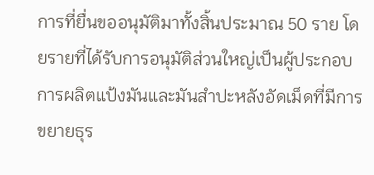การที่ยื่นขออนุมัติมาทั้งสิ้นประมาณ 50 ราย โดยรายที่ได้รับการอนุมัติส่วนใหญ่เป็นผู้ประกอบการผลิตแป้งมันและมันสำปะหลังอัดเม็ดที่มีการขยายธุร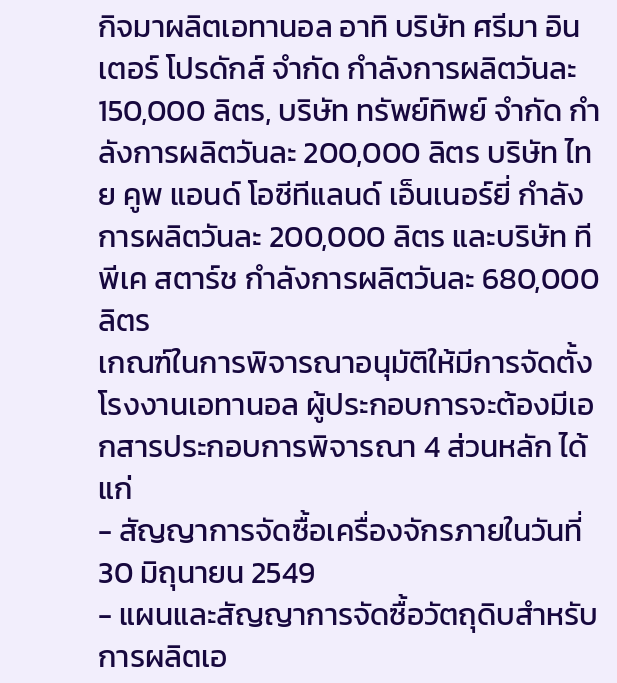กิจมาผลิตเอทานอล อาทิ บริษัท ศรีมา อินเตอร์ โปรดักส์ จำกัด กำลังการผลิตวันละ 150,000 ลิตร, บริษัท ทรัพย์ทิพย์ จำกัด กำลังการผลิตวันละ 200,000 ลิตร บริษัท ไทย คูพ แอนด์ โอซีทีแลนด์ เอ็นเนอร์ยี่ กำลังการผลิตวันละ 200,000 ลิตร และบริษัท ทีพีเค สตาร์ช กำลังการผลิตวันละ 680,000 ลิตร
เกณฑ์ในการพิจารณาอนุมัติให้มีการจัดตั้งโรงงานเอทานอล ผู้ประกอบการจะต้องมีเอกสารประกอบการพิจารณา 4 ส่วนหลัก ได้แก่
- สัญญาการจัดซื้อเครื่องจักรภายในวันที่ 30 มิถุนายน 2549
- แผนและสัญญาการจัดซื้อวัตถุดิบสำหรับการผลิตเอ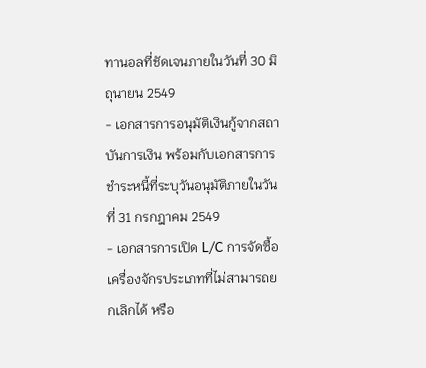ทานอลที่ชัดเจนภายในวันที่ 30 มิถุนายน 2549
- เอกสารการอนุมัติเงินกู้จากสถาบันการเงิน พร้อมกับเอกสารการชำระหนี้ที่ระบุวันอนุมัติภายในวันที่ 31 กรกฎาคม 2549
- เอกสารการเปิด L/C การจัดซื้อเครื่องจักรประเภทที่ไม่สามารถยกเลิกได้ หรือ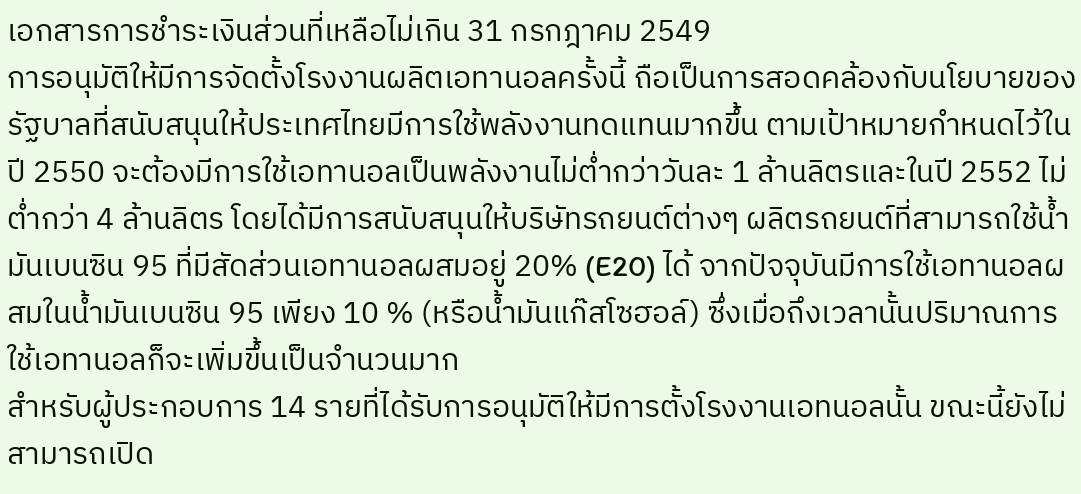เอกสารการชำระเงินส่วนที่เหลือไม่เกิน 31 กรกฎาคม 2549
การอนุมัติให้มีการจัดตั้งโรงงานผลิตเอทานอลครั้งนี้ ถือเป็นการสอดคล้องกับนโยบายของรัฐบาลที่สนับสนุนให้ประเทศไทยมีการใช้พลังงานทดแทนมากขึ้น ตามเป้าหมายกำหนดไว้ในปี 2550 จะต้องมีการใช้เอทานอลเป็นพลังงานไม่ต่ำกว่าวันละ 1 ล้านลิตรและในปี 2552 ไม่ต่ำกว่า 4 ล้านลิตร โดยได้มีการสนับสนุนให้บริษัทรถยนต์ต่างๆ ผลิตรถยนต์ที่สามารถใช้น้ำมันเบนซิน 95 ที่มีสัดส่วนเอทานอลผสมอยู่ 20% (E20) ได้ จากปัจจุบันมีการใช้เอทานอลผสมในน้ำมันเบนซิน 95 เพียง 10 % (หรือน้ำมันแก๊สโซฮอล์) ซึ่งเมื่อถึงเวลานั้นปริมาณการใช้เอทานอลก็จะเพิ่มขึ้นเป็นจำนวนมาก
สำหรับผู้ประกอบการ 14 รายที่ได้รับการอนุมัติให้มีการตั้งโรงงานเอทนอลนั้น ขณะนี้ยังไม่สามารถเปิด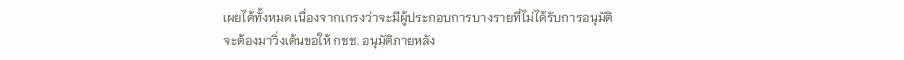เผยได้ทั้งหมด เนื่องจากเกรงว่าจะมีผู้ประกอบการบางรายที่ไม่ได้รับการอนุมัติ จะต้องมาวิ่งเต้นขอให้ กชช. อนุมัติภายหลัง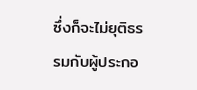ซึ่งก็จะไม่ยุติธรรมกับผู้ประกอ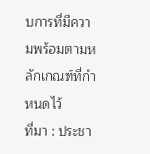บการที่มีความพร้อมตามหลักเกณฑ์ที่กำหนดไว้
ที่มา : ประชา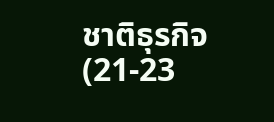ชาติธุรกิจ (21-23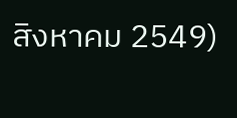สิงหาคม 2549)